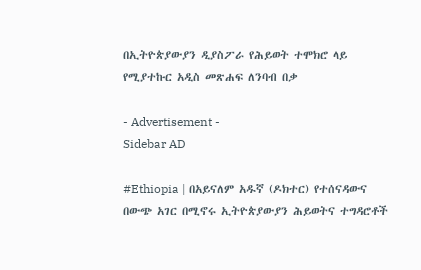በኢትዮጵያውያን ዲያስፖራ የሕይወት ተሞክሮ ላይ የሚያተኩር አዲስ መጽሐፍ ለንባብ በቃ

- Advertisement -
Sidebar AD

#Ethiopia | በአይናለም አዱኛ (ዶክተር) የተሰናዳውና በውጭ አገር በሚኖሩ ኢትዮጵያውያን ሕይወትና ተግዳሮቶች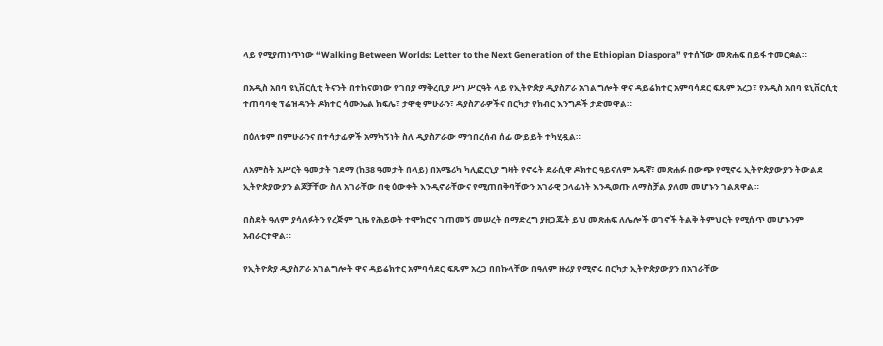ላይ የሚያጠነጥነው “Walking Between Worlds: Letter to the Next Generation of the Ethiopian Diaspora” የተሰኘው መጽሐፍ በይፋ ተመርቋል።

በአዲስ አበባ ዩኒቨርሲቲ ትናንት በተከናወነው የገበያ ማቅረቢያ ሥነ ሥርዓት ላይ የኢትዮጵያ ዲያስፖራ አገልግሎት ዋና ዳይሬክተር አምባሳደር ፍጹም አረጋ፣ የአዲስ አበባ ዩኒቨርሲቲ ተጠባባቂ ፕሬዝዳንት ዶክተር ሳሙኤል ክፍሌ፣ ታዋቂ ምሁራን፣ ዳያስፖራዎችና በርካታ የክብር እንግዶች ታድመዋል።

በዕለቱም በምሁራንና በተሳታፊዎች አማካኝነት ስለ ዲያስፖራው ማኅበረሰብ ሰፊ ውይይት ተካሂዷል።

ለአምስት አሥርት ዓመታት ገደማ (ከ38 ዓመታት በላይ) በአሜሪካ ካሊፎርኒያ ግዛት የኖሩት ደራሲዋ ዶክተር ዓይናለም አዱኛ፣ መጽሐፉ በውጭ የሚኖሩ ኢትዮጵያውያን ትውልደ ኢትዮጵያውያን ልጆቻቸው ስለ አገራቸው በቂ ዕውቀት እንዲኖራቸውና የሚጠበቅባቸውን አገራዊ ኃላፊነት እንዲወጡ ለማስቻል ያለመ መሆኑን ገልጸዋል።

በስደት ዓለም ያሳለፉትን የረጅም ጊዜ የሕይወት ተሞክሮና ገጠመኝ መሠረት በማድረግ ያዘጋጁት ይህ መጽሐፍ ለሌሎች ወገኖች ትልቅ ትምህርት የሚሰጥ መሆኑንም አብራርተዋል።

የኢትዮጵያ ዲያስፖራ አገልግሎት ዋና ዳይሬክተር አምባሳደር ፍጹም አረጋ በበኩላቸው በዓለም ዙሪያ የሚኖሩ በርካታ ኢትዮጵያውያን በአገራቸው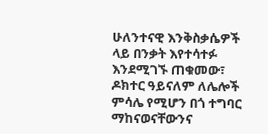ሁለንተናዊ እንቅስቃሴዎች ላይ በንቃት እየተሳተፉ እንደሚገኙ ጠቁመው፣ ዶክተር ዓይናለም ለሌሎች ምሳሌ የሚሆን በጎ ተግባር ማከናወናቸውንና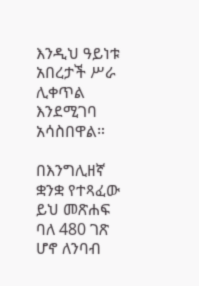እንዲህ ዓይነቱ አበረታች ሥራ ሊቀጥል እንደሚገባ አሳስበዋል።

በእንግሊዘኛ ቋንቋ የተጻፈው ይህ መጽሐፍ ባለ 480 ገጽ ሆኖ ለንባብ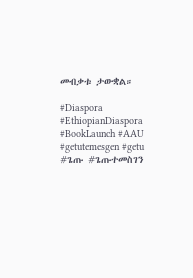መብቃቱ ታውቋል።

#Diaspora #EthiopianDiaspora #BookLaunch #AAU #getutemesgen #getu #ጌጡ #ጌጡተመስገን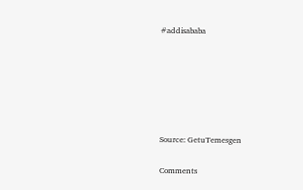#addisababa






Source: GetuTemesgen

Comments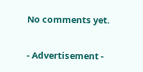No comments yet.

- Advertisement -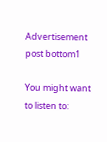Advertisement post bottom1

You might want to listen to: